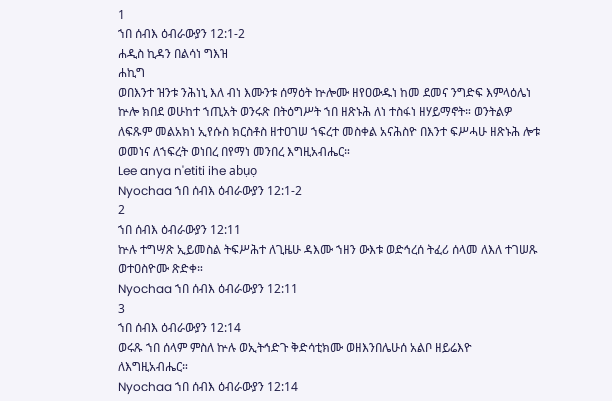1
ኀበ ሰብእ ዕብራውያን 12:1-2
ሐዲስ ኪዳን በልሳነ ግእዝ
ሐኪግ
ወበእንተ ዝንቱ ንሕነኒ እለ ብነ እሙንቱ ሰማዕት ኵሎሙ ዘየዐውዱነ ከመ ደመና ንግድፍ እምላዕሌነ ኵሎ ክበደ ወሁከተ ኀጢአት ወንሩጽ በትዕግሥት ኀበ ዘጽኑሕ ለነ ተስፋነ ዘሃይማኖት። ወንትልዎ ለፍጹም መልአክነ ኢየሱስ ክርስቶስ ዘተዐገሠ ኀፍረተ መስቀል አናሕስዮ በእንተ ፍሥሓሁ ዘጽኑሕ ሎቱ ወመነና ለኀፍረት ወነበረ በየማነ መንበረ እግዚአብሔር።
Lee anya n'etiti ihe abụọ
Nyochaa ኀበ ሰብእ ዕብራውያን 12:1-2
2
ኀበ ሰብእ ዕብራውያን 12:11
ኵሉ ተግሣጽ ኢይመስል ትፍሥሕተ ለጊዜሁ ዳእሙ ኀዘን ውእቱ ወድኅረሰ ትፈሪ ሰላመ ለእለ ተገሠጹ ወተዐስዮሙ ጽድቀ።
Nyochaa ኀበ ሰብእ ዕብራውያን 12:11
3
ኀበ ሰብእ ዕብራውያን 12:14
ወሩጹ ኀበ ሰላም ምስለ ኵሉ ወኢትኅድጉ ቅድሳቲክሙ ወዘእንበሌሁሰ አልቦ ዘይሬእዮ ለእግዚአብሔር።
Nyochaa ኀበ ሰብእ ዕብራውያን 12:14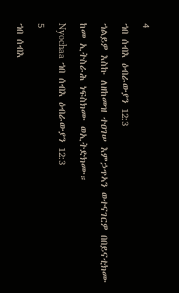4
ኀበ ሰብእ ዕብራውያን 12:3
ኀልይዎ እስኩ ለዘከመዝ ተዐገሠ እምኃጥኣን ወተናገርዎ በበይናቲክሙ ከመ ኢትስራሕ ነፍስክሙ ወኢትድክሙ።
Nyochaa ኀበ ሰብእ ዕብራውያን 12:3
5
ኀበ ሰብእ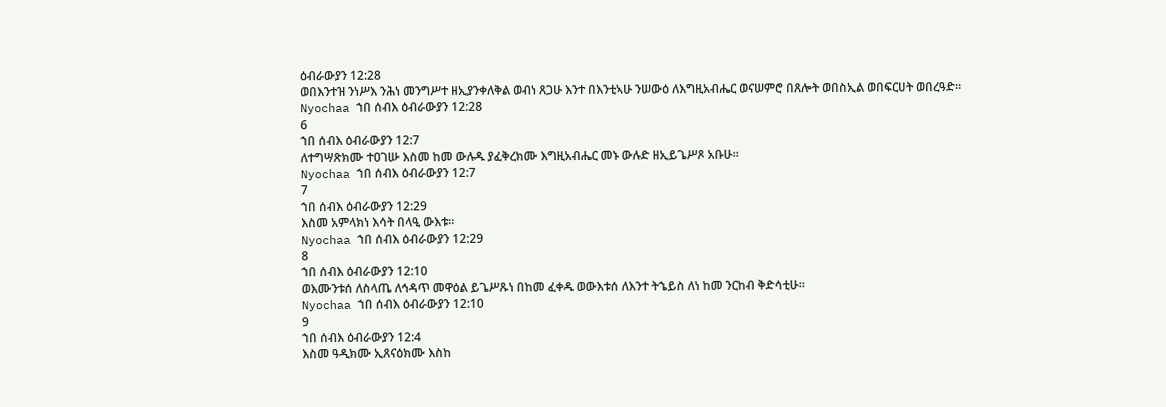ዕብራውያን 12:28
ወበእንተዝ ንነሥእ ንሕነ መንግሥተ ዘኢያንቀለቅል ወብነ ጸጋሁ እንተ በእንቲኣሁ ንሠውዕ ለእግዚአብሔር ወናሠምሮ በጸሎት ወበስኢል ወበፍርሀት ወበረዓድ።
Nyochaa ኀበ ሰብእ ዕብራውያን 12:28
6
ኀበ ሰብእ ዕብራውያን 12:7
ለተግሣጽክሙ ተዐገሡ እስመ ከመ ውሉዱ ያፈቅረክሙ እግዚአብሔር መኑ ውሉድ ዘኢይጌሥጾ አቡሁ።
Nyochaa ኀበ ሰብእ ዕብራውያን 12:7
7
ኀበ ሰብእ ዕብራውያን 12:29
እስመ አምላክነ እሳት በላዒ ውእቱ።
Nyochaa ኀበ ሰብእ ዕብራውያን 12:29
8
ኀበ ሰብእ ዕብራውያን 12:10
ወእሙንቱሰ ለስላጤ ለኅዳጥ መዋዕል ይጌሥጹነ በከመ ፈቀዱ ወውእቱሰ ለእንተ ትኄይስ ለነ ከመ ንርከብ ቅድሳቲሁ።
Nyochaa ኀበ ሰብእ ዕብራውያን 12:10
9
ኀበ ሰብእ ዕብራውያን 12:4
እስመ ዓዲክሙ ኢጸናዕክሙ እስከ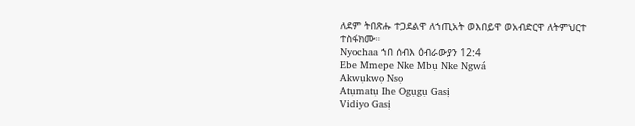ለደም ትበጽሑ ተጋደልዋ ለኀጢአት ወእበይዋ ወአብድርዋ ለትምህርተ ተስፋክሙ።
Nyochaa ኀበ ሰብእ ዕብራውያን 12:4
Ebe Mmepe Nke Mbụ Nke Ngwá
Akwụkwọ Nsọ
Atụmatụ Ihe Ogụgụ Gasị
Vidiyo Gasị